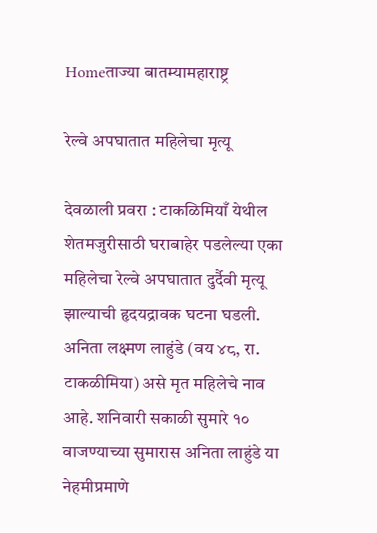Homeताज्या बातम्यामहाराष्ट्र

रेल्वे अपघातात महिलेचा मृत्यू

देवळाली प्रवरा : टाकळिमियाँ येथील शेतमजुरीसाठी घराबाहेर पडलेल्या एका महिलेचा रेल्वे अपघातात दुर्दैवी मृत्यू झाल्याची हृदयद्रावक घटना घडली. अनिता लक्ष्मण लाहुंडे (वय ४८, रा. टाकळीमिया) असे मृत महिलेचे नाव आहे. शनिवारी सकाळी सुमारे १० वाजण्याच्या सुमारास अनिता लाहुंडे या नेहमीप्रमाणे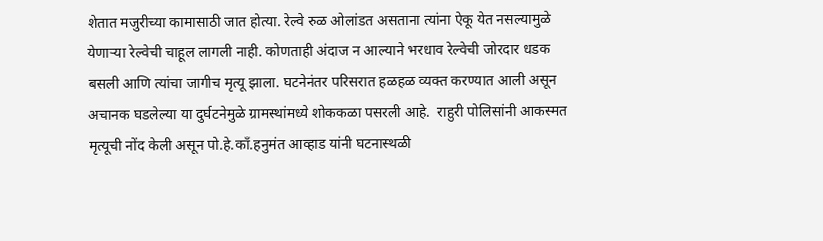शेतात मजुरीच्या कामासाठी जात होत्या. रेल्वे रुळ ओलांडत असताना त्यांना ऐकू येत नसल्यामुळे येणाऱ्या रेल्वेची चाहूल लागली नाही. कोणताही अंदाज न आल्याने भरधाव रेल्वेची जोरदार धडक बसली आणि त्यांचा जागीच मृत्यू झाला. घटनेनंतर परिसरात हळहळ व्यक्त करण्यात आली असून अचानक घडलेल्या या दुर्घटनेमुळे ग्रामस्थांमध्ये शोककळा पसरली आहे.  राहुरी पोलिसांनी आकस्मत मृत्यूची नोंद केली असून पो.हे.काँ.हनुमंत आव्हाड यांनी घटनास्थळी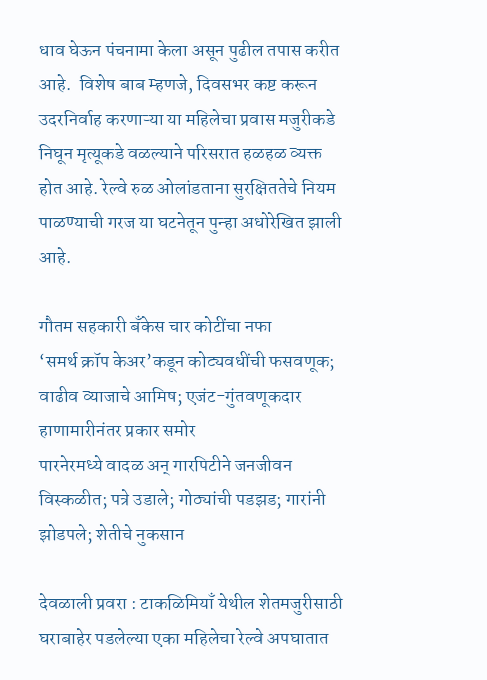धाव घेऊन पंचनामा केला असून पुढील तपास करीत आहे.  विशेष बाब म्हणजे, दिवसभर कष्ट करून उदरनिर्वाह करणाऱ्या या महिलेचा प्रवास मजुरीकडे निघून मृत्यूकडे वळल्याने परिसरात हळहळ व्यक्त होत आहे. रेल्वे रुळ ओलांडताना सुरक्षिततेचे नियम पाळण्याची गरज या घटनेतून पुन्हा अधोरेखित झाली आहे.

गौतम सहकारी बँकेस चार कोटींचा नफा
‘समर्थ क्रॉप केअर’कडून कोट्यवधींची फसवणूक; वाढीव व्याजाचे आमिष; एजंट-गुंतवणूकदार हाणामारीनंतर प्रकार समोर
पारनेरमध्ये वादळ अन् गारपिटीने जनजीवन विस्कळीत; पत्रे उडाले; गोठ्यांची पडझड; गारांनी झोडपले; शेतीचे नुकसान

देवळाली प्रवरा : टाकळिमियाँ येथील शेतमजुरीसाठी घराबाहेर पडलेल्या एका महिलेचा रेल्वे अपघातात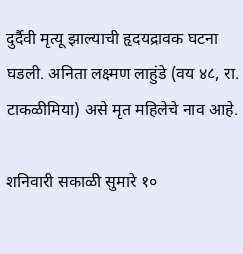दुर्दैवी मृत्यू झाल्याची हृदयद्रावक घटना घडली. अनिता लक्ष्मण लाहुंडे (वय ४८, रा. टाकळीमिया) असे मृत महिलेचे नाव आहे.

शनिवारी सकाळी सुमारे १०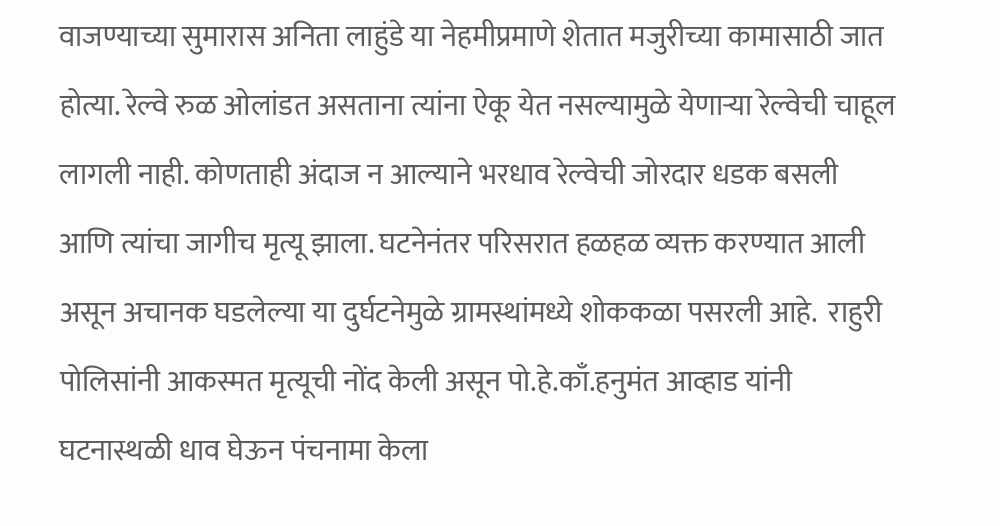वाजण्याच्या सुमारास अनिता लाहुंडे या नेहमीप्रमाणे शेतात मजुरीच्या कामासाठी जात होत्या. रेल्वे रुळ ओलांडत असताना त्यांना ऐकू येत नसल्यामुळे येणाऱ्या रेल्वेची चाहूल लागली नाही. कोणताही अंदाज न आल्याने भरधाव रेल्वेची जोरदार धडक बसली आणि त्यांचा जागीच मृत्यू झाला. घटनेनंतर परिसरात हळहळ व्यक्त करण्यात आली असून अचानक घडलेल्या या दुर्घटनेमुळे ग्रामस्थांमध्ये शोककळा पसरली आहे.  राहुरी पोलिसांनी आकस्मत मृत्यूची नोंद केली असून पो.हे.काँ.हनुमंत आव्हाड यांनी घटनास्थळी धाव घेऊन पंचनामा केला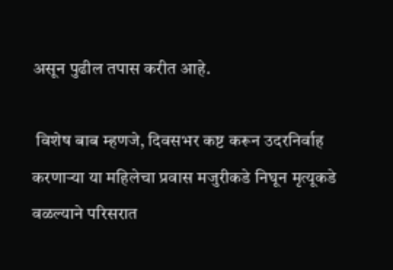असून पुढील तपास करीत आहे.

 विशेष बाब म्हणजे, दिवसभर कष्ट करून उदरनिर्वाह करणाऱ्या या महिलेचा प्रवास मजुरीकडे निघून मृत्यूकडे वळल्याने परिसरात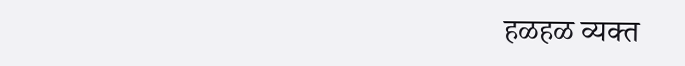हळहळ व्यक्त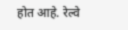होत आहे. रेल्वे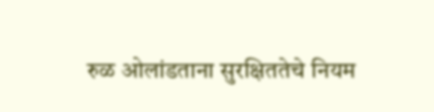रुळ ओलांडताना सुरक्षिततेचे नियम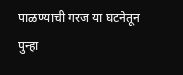पाळण्याची गरज या घटनेतून पुन्हा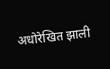अधोरेखित झाली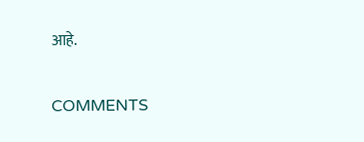आहे.

COMMENTS